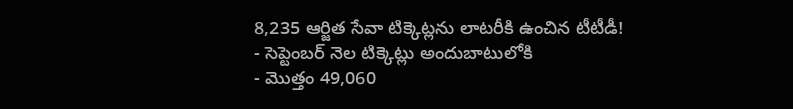8,235 ఆర్జిత సేవా టిక్కెట్లను లాటరీకి ఉంచిన టీటీడీ!
- సెప్టెంబర్ నెల టిక్కెట్లు అందుబాటులోకి
- మొత్తం 49,060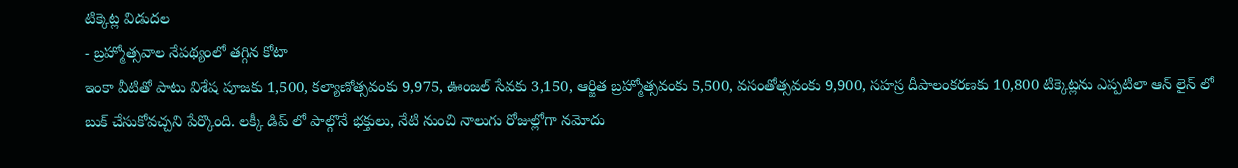టిక్కెట్ల విడుదల
- బ్రహ్మోత్సవాల నేపథ్యంలో తగ్గిన కోటా
ఇంకా వీటితో పాటు విశేష పూజకు 1,500, కల్యాణోత్సవంకు 9,975, ఊంజల్ సేవకు 3,150, ఆర్జిత బ్రహ్మోత్సవంకు 5,500, వసంతోత్సవంకు 9,900, సహస్ర దీపాలంకరణకు 10,800 టిక్కెట్లను ఎప్పటిలా ఆన్ లైన్ లో బుక్ చేసుకోవచ్చని పేర్కొంది. లక్కీ డిప్ లో పాల్గొనే భక్తులు, నేటి నుంచి నాలుగు రోజుల్లోగా నమోదు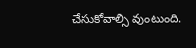చేసుకోవాల్సి వుంటుంది.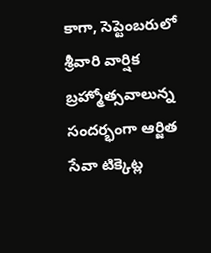కాగా, సెప్టెంబరులో శ్రీవారి వార్షిక బ్రహ్మోత్సవాలున్న సందర్భంగా ఆర్జిత సేవా టిక్కెట్ల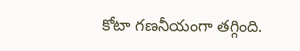కోటా గణనీయంగా తగ్గింది.